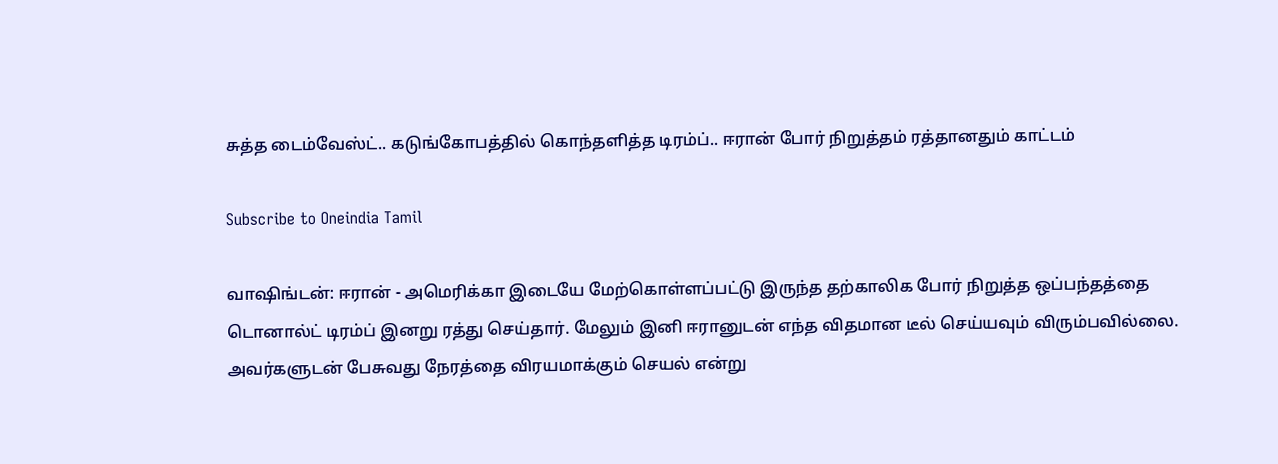சுத்த டைம்வேஸ்ட்.. கடுங்கோபத்தில் கொந்தளித்த டிரம்ப்.. ஈரான் போர் நிறுத்தம் ரத்தானதும் காட்டம்

Subscribe to Oneindia Tamil

வாஷிங்டன்: ஈரான் - அமெரிக்கா இடையே மேற்கொள்ளப்பட்டு இருந்த தற்காலிக போர் நிறுத்த ஒப்பந்தத்தை டொனால்ட் டிரம்ப் இனறு ரத்து செய்தார். மேலும் இனி ஈரானுடன் எந்த விதமான டீல் செய்யவும் விரும்பவில்லை. அவர்களுடன் பேசுவது நேரத்தை விரயமாக்கும் செயல் என்று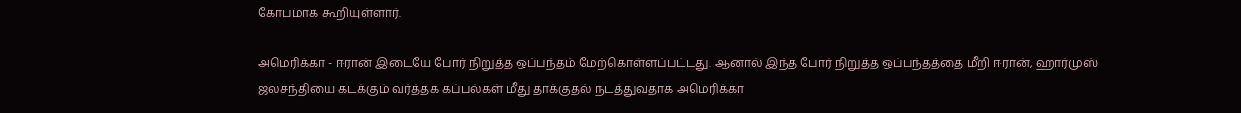கோபமாக கூறியுள்ளார்.

அமெரிக்கா - ஈரான் இடையே போர் நிறுத்த ஒப்பந்தம் மேற்கொள்ளப்பட்டது. ஆனால் இந்த போர் நிறுத்த ஒப்பந்தத்தை மீறி ஈரான், ஹார்முஸ் ஜலசந்தியை கடக்கும் வர்த்தக கப்பல்கள் மீது தாக்குதல் நடத்துவதாக அமெரிக்கா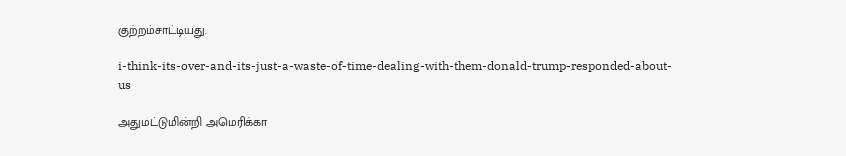குற்றம்சாட்டியது.

i-think-its-over-and-its-just-a-waste-of-time-dealing-with-them-donald-trump-responded-about-us

அதுமட்டுமின்றி அமெரிக்கா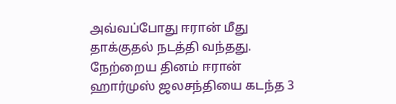அவ்வப்போது ஈரான் மீது தாக்குதல் நடத்தி வந்தது. நேற்றைய தினம் ஈரான் ஹார்முஸ் ஜலசந்தியை கடந்த 3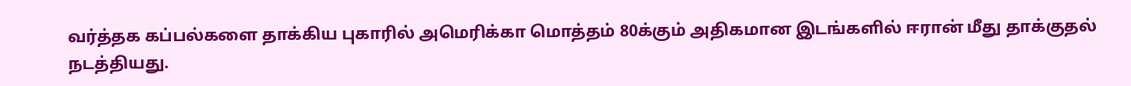வர்த்தக கப்பல்களை தாக்கிய புகாரில் அமெரிக்கா மொத்தம் 80க்கும் அதிகமான இடங்களில் ஈரான் மீது தாக்குதல் நடத்தியது.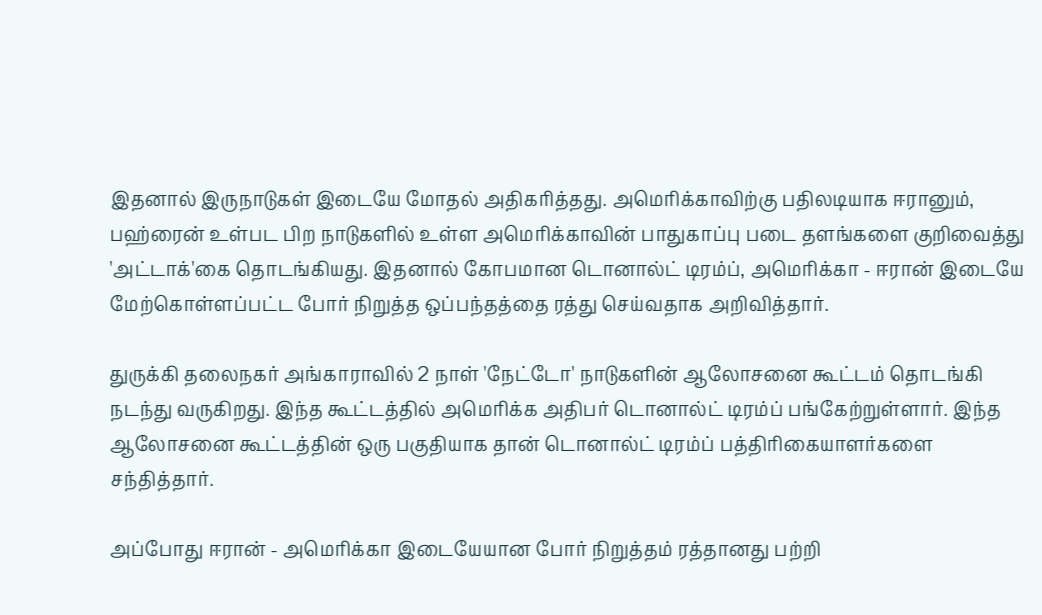இதனால் இருநாடுகள் இடையே மோதல் அதிகரித்தது. அமெரிக்காவிற்கு பதிலடியாக ஈரானும், பஹ்ரைன் உள்பட பிற நாடுகளில் உள்ள அமெரிக்காவின் பாதுகாப்பு படை தளங்களை குறிவைத்து 'அட்டாக்'கை தொடங்கியது. இதனால் கோபமான டொனால்ட் டிரம்ப், அமெரிக்கா - ஈரான் இடையே மேற்கொள்ளப்பட்ட போர் நிறுத்த ஒப்பந்தத்தை ரத்து செய்வதாக அறிவித்தார்.

துருக்கி தலைநகர் அங்காராவில் 2 நாள் 'நேட்டோ' நாடுகளின் ஆலோசனை கூட்டம் தொடங்கி நடந்து வருகிறது. இந்த கூட்டத்தில் அமெரிக்க அதிபர் டொனால்ட் டிரம்ப் பங்கேற்றுள்ளார். இந்த ஆலோசனை கூட்டத்தின் ஒரு பகுதியாக தான் டொனால்ட் டிரம்ப் பத்திரிகையாளர்களை சந்தித்தார்.

அப்போது ஈரான் - அமெரிக்கா இடையேயான போர் நிறுத்தம் ரத்தானது பற்றி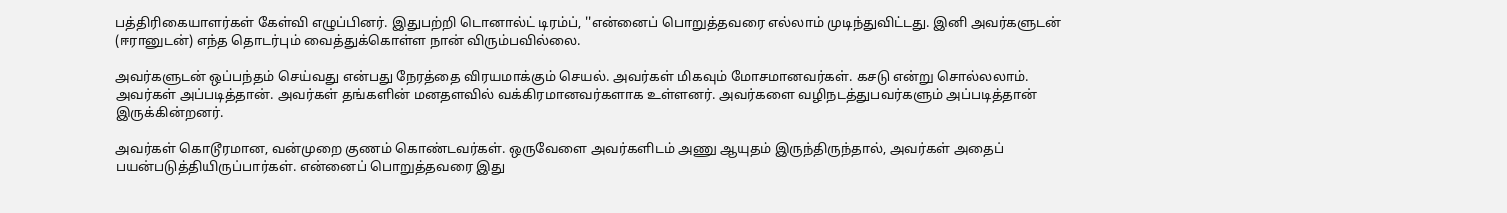பத்திரிகையாளர்கள் கேள்வி எழுப்பினர். இதுபற்றி டொனால்ட் டிரம்ப், ''என்னைப் பொறுத்தவரை எல்லாம் முடிந்துவிட்டது. இனி அவர்களுடன் (ஈரானுடன்) எந்த தொடர்பும் வைத்துக்கொள்ள நான் விரும்பவில்லை.

அவர்களுடன் ஒப்பந்தம் செய்வது என்பது நேரத்தை விரயமாக்கும் செயல். அவர்கள் மிகவும் மோசமானவர்கள். கசடு என்று சொல்லலாம். அவர்கள் அப்படித்தான். அவர்கள் தங்களின் மனதளவில் வக்கிரமானவர்களாக உள்ளனர். அவர்களை வழிநடத்துபவர்களும் அப்படித்தான் இருக்கின்றனர்.

அவர்கள் கொடூரமான, வன்முறை குணம் கொண்டவர்கள். ஒருவேளை அவர்களிடம் அணு ஆயுதம் இருந்திருந்தால், அவர்கள் அதைப் பயன்படுத்தியிருப்பார்கள். என்னைப் பொறுத்தவரை இது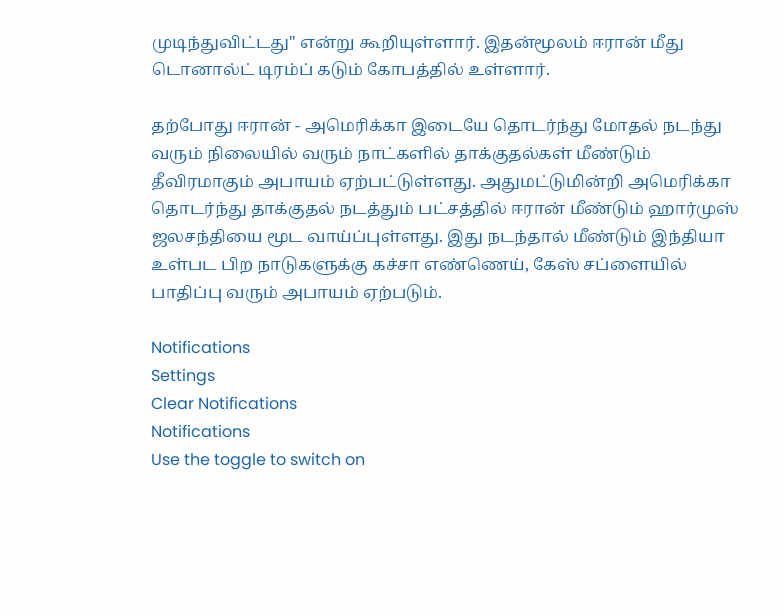முடிந்துவிட்டது'' என்று கூறியுள்ளார். இதன்மூலம் ஈரான் மீது டொனால்ட் டிரம்ப் கடும் கோபத்தில் உள்ளார்.

தற்போது ஈரான் - அமெரிக்கா இடையே தொடர்ந்து மோதல் நடந்து வரும் நிலையில் வரும் நாட்களில் தாக்குதல்கள் மீண்டும் தீவிரமாகும் அபாயம் ஏற்பட்டுள்ளது. அதுமட்டுமின்றி அமெரிக்கா தொடர்ந்து தாக்குதல் நடத்தும் பட்சத்தில் ஈரான் மீண்டும் ஹார்முஸ் ஜலசந்தியை மூட வாய்ப்புள்ளது. இது நடந்தால் மீண்டும் இந்தியா உள்பட பிற நாடுகளுக்கு கச்சா எண்ணெய், கேஸ் சப்ளையில் பாதிப்பு வரும் அபாயம் ஏற்படும்.

Notifications
Settings
Clear Notifications
Notifications
Use the toggle to switch on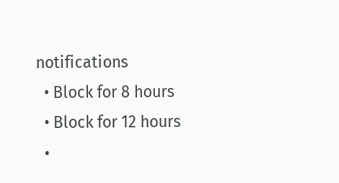notifications
  • Block for 8 hours
  • Block for 12 hours
  •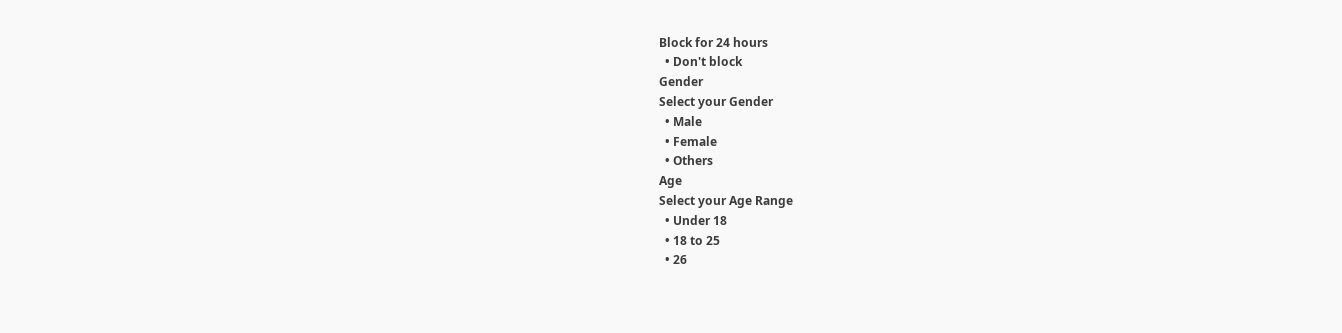Block for 24 hours
  • Don't block
Gender
Select your Gender
  • Male
  • Female
  • Others
Age
Select your Age Range
  • Under 18
  • 18 to 25
  • 26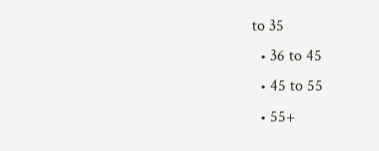to 35
  • 36 to 45
  • 45 to 55
  • 55+